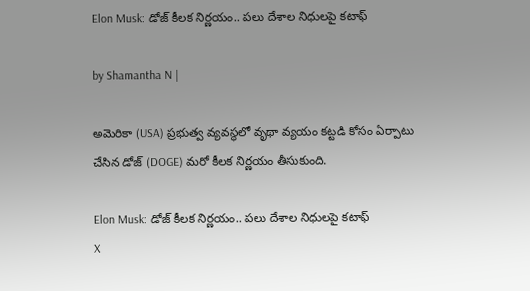Elon Musk: డోజ్ కీలక నిర్ణయం.. పలు దేశాల నిధులపై కటాఫ్

by Shamantha N |

అమెరికా (USA) ప్రభుత్వ వ్యవస్థలో వృథా వ్యయం కట్టడి కోసం ఏర్పాటు చేసిన డోజ్ (DOGE) మరో కీలక నిర్ణయం తీసుకుంది.

Elon Musk: డోజ్ కీలక నిర్ణయం.. పలు దేశాల నిధులపై కటాఫ్
X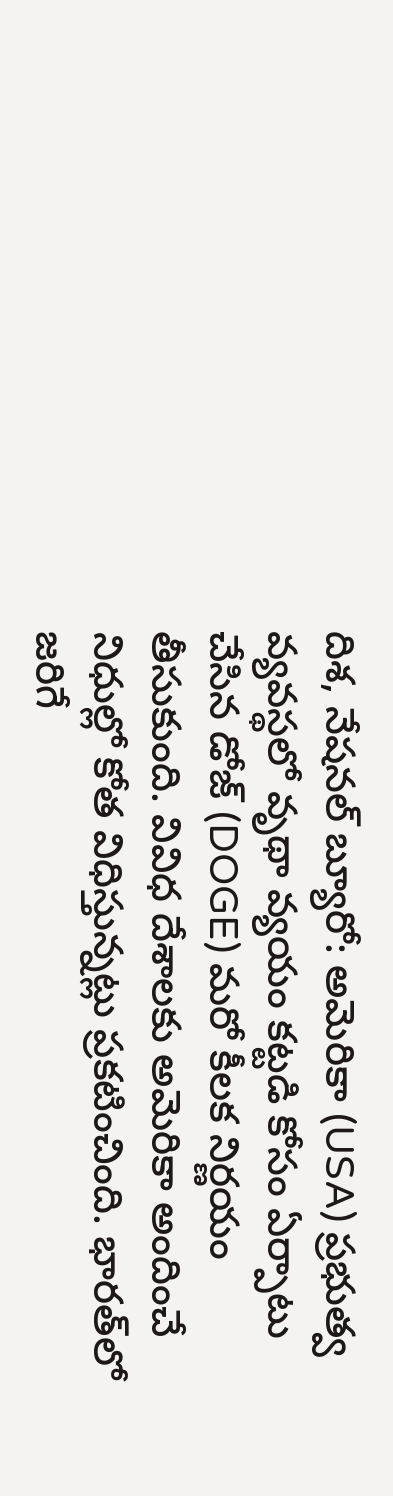దిశ, నేషనల్ బ్యూరో: అమెరికా (USA) ప్రభుత్వ వ్యవస్థలో వృథా వ్యయం కట్టడి కోసం ఏర్పాటు చేసిన డోజ్ (DOGE) మరో కీలక నిర్ణయం తీసుకుంది. వివిధ దేశాలకు అమెరికా అందించే నిధుల్లో కోత విధిస్తున్నట్లు ప్రకటించింది. భారత్‌లో జరిగే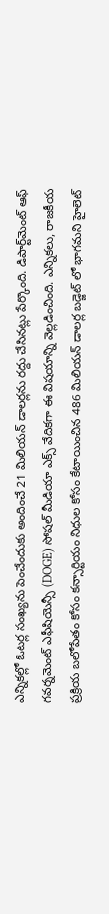ఎన్నికల్లో ఓటర్ల సంఖ్యను పెంచేందుకు అందించే 21 మిలియన్ డాలర్లను రద్దు చేసినట్లు పేర్కొంది. డిపార్ట్‌మెంట్‌ ఆఫ్‌ గవర్నమెంట్‌ ఎఫీషియెన్సీ (DOGE) సోషల్ మీడియా ఎక్స్ వేదికగా ఈ విషయాన్ని వెల్లడించింది. ఎన్నికలు, రాజకీయ ప్రక్రియ బలోపేతం కోసం కన్సార్టియం నిధుల కోసం కేటాయించిన 486 మిలియన్ డాలర్ల బడ్జెట్ లో భాగమని హైలెట్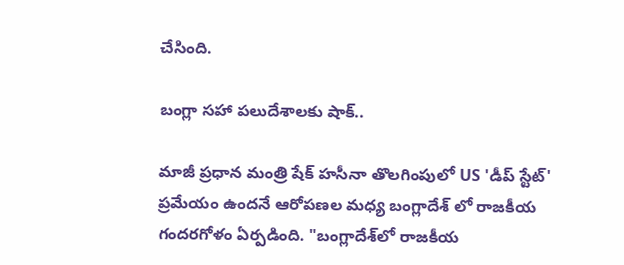చేసింది.

బంగ్లా సహా పలుదేశాలకు షాక్..

మాజీ ప్రధాన మంత్రి షేక్ హసీనా తొలగింపులో US 'డీప్ స్టేట్' ప్రమేయం ఉందనే ఆరోపణల మధ్య బంగ్లాదేశ్ లో రాజకీయ గందరగోళం ఏర్పడింది. "బంగ్లాదేశ్‌లో రాజకీయ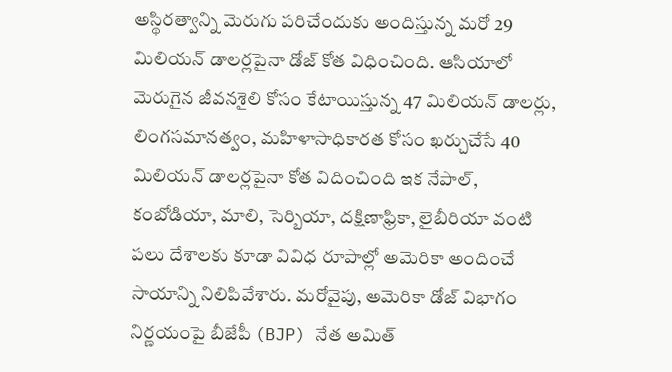అస్థిరత్వాన్ని మెరుగు పరిచేందుకు అందిస్తున్న మరో 29 మిలియన్ డాలర్లపైనా డోజ్ కోత విధించింది. ఆసియాలో మెరుగైన జీవనశైలి కోసం కేటాయిస్తున్న 47 మిలియన్ డాలర్లు, లింగసమానత్వం, మహిళాసాధికారత కోసం ఖర్చుచేసే 40 మిలియన్ డాలర్లపైనా కోత విదించింది ఇక నేపాల్‌, కంబోడియా, మాలి, సెర్బియా, దక్షిణాఫ్రికా, లైబీరియా వంటి పలు దేశాలకు కూడా వివిధ రూపాల్లో అమెరికా అందించే సాయాన్ని నిలిపివేశారు. మరోవైపు, అమెరికా డోజ్ విభాగం నిర్ణయంపై బీజేపీ (BJP) నేత అమిత్‌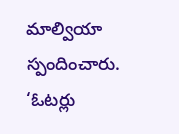మాల్వియా స్పందించారు. ‘ఓటర్లు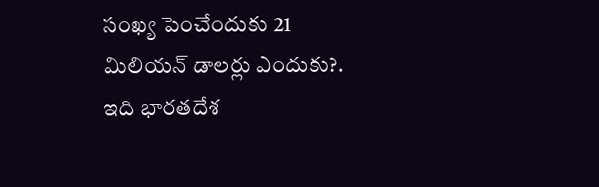సంఖ్య పెంచేందుకు 21 మిలియన్ డాలర్లు ఎందుకు?. ఇది భారతదేశ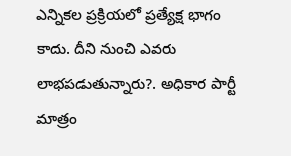ఎన్నికల ప్రక్రియలో ప్రత్యేక్ష భాగం కాదు. దీని నుంచి ఎవరు లాభపడుతున్నారు?. అధికార పార్టీ మాత్రం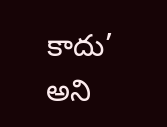కాదు’ అని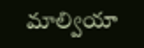మాల్వియా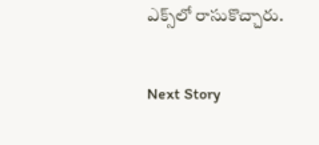ఎక్స్‌లో రాసుకొచ్చారు.

Next Story